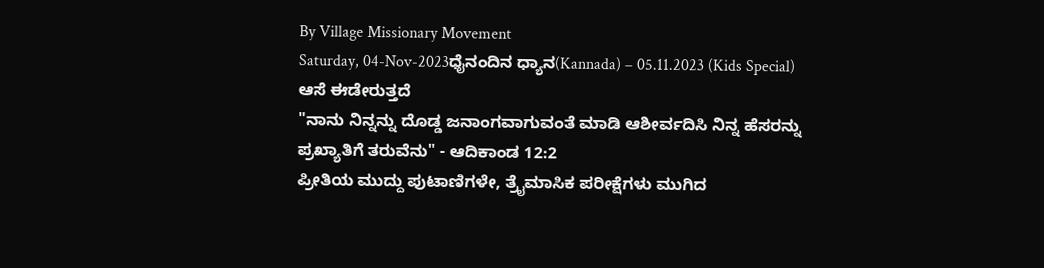By Village Missionary Movement
Saturday, 04-Nov-2023ಧೈನಂದಿನ ಧ್ಯಾನ(Kannada) – 05.11.2023 (Kids Special)
ಆಸೆ ಈಡೇರುತ್ತದೆ
"ನಾನು ನಿನ್ನನ್ನು ದೊಡ್ಡ ಜನಾಂಗವಾಗುವಂತೆ ಮಾಡಿ ಆಶೀರ್ವದಿಸಿ ನಿನ್ನ ಹೆಸರನ್ನು ಪ್ರಖ್ಯಾತಿಗೆ ತರುವೆನು" - ಆದಿಕಾಂಡ 12:2
ಪ್ರೀತಿಯ ಮುದ್ದು ಪುಟಾಣಿಗಳೇ, ತ್ರೈಮಾಸಿಕ ಪರೀಕ್ಷೆಗಳು ಮುಗಿದ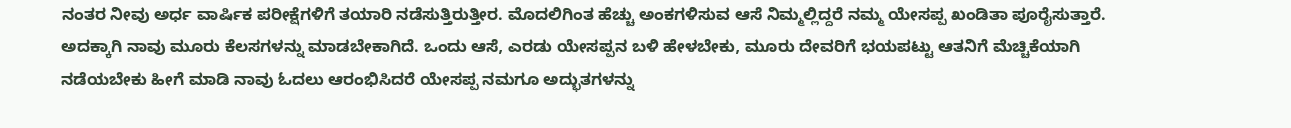ನಂತರ ನೀವು ಅರ್ಧ ವಾರ್ಷಿಕ ಪರೀಕ್ಷೆಗಳಿಗೆ ತಯಾರಿ ನಡೆಸುತ್ತಿರುತ್ತೀರ. ಮೊದಲಿಗಿಂತ ಹೆಚ್ಚು ಅಂಕಗಳಿಸುವ ಆಸೆ ನಿಮ್ಮಲ್ಲಿದ್ದರೆ ನಮ್ಮ ಯೇಸಪ್ಪ ಖಂಡಿತಾ ಪೂರೈಸುತ್ತಾರೆ. ಅದಕ್ಕಾಗಿ ನಾವು ಮೂರು ಕೆಲಸಗಳನ್ನು ಮಾಡಬೇಕಾಗಿದೆ. ಒಂದು ಆಸೆ, ಎರಡು ಯೇಸಪ್ಪನ ಬಳಿ ಹೇಳಬೇಕು, ಮೂರು ದೇವರಿಗೆ ಭಯಪಟ್ಟು ಆತನಿಗೆ ಮೆಚ್ಚಿಕೆಯಾಗಿ ನಡೆಯಬೇಕು ಹೀಗೆ ಮಾಡಿ ನಾವು ಓದಲು ಆರಂಭಿಸಿದರೆ ಯೇಸಪ್ಪ ನಮಗೂ ಅದ್ಭುತಗಳನ್ನು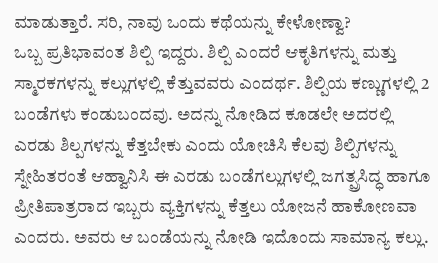ಮಾಡುತ್ತಾರೆ. ಸರಿ, ನಾವು ಒಂದು ಕಥೆಯನ್ನು ಕೇಳೋಣ್ವಾ?
ಒಬ್ಬ ಪ್ರತಿಭಾವಂತ ಶಿಲ್ಪಿ ಇದ್ದರು. ಶಿಲ್ಪಿ ಎಂದರೆ ಆಕೃತಿಗಳನ್ನು ಮತ್ತು ಸ್ಮಾರಕಗಳನ್ನು ಕಲ್ಲುಗಳಲ್ಲಿ ಕೆತ್ತುವವರು ಎಂದರ್ಥ. ಶಿಲ್ಪಿಯ ಕಣ್ಣುಗಳಲ್ಲಿ 2 ಬಂಡೆಗಳು ಕಂಡುಬಂದವು. ಅದನ್ನು ನೋಡಿದ ಕೂಡಲೇ ಅದರಲ್ಲಿ ಎರಡು ಶಿಲ್ಪಗಳನ್ನು ಕೆತ್ತಬೇಕು ಎಂದು ಯೋಚಿಸಿ ಕೆಲವು ಶಿಲ್ಪಿಗಳನ್ನು ಸ್ನೇಹಿತರಂತೆ ಆಹ್ವಾನಿಸಿ ಈ ಎರಡು ಬಂಡೆಗಲ್ಲುಗಳಲ್ಲಿ ಜಗತ್ಪ್ರಸಿದ್ಧ ಹಾಗೂ ಪ್ರೀತಿಪಾತ್ರರಾದ ಇಬ್ಬರು ವ್ಯಕ್ತಿಗಳನ್ನು ಕೆತ್ತಲು ಯೋಜನೆ ಹಾಕೋಣವಾ ಎಂದರು. ಅವರು ಆ ಬಂಡೆಯನ್ನು ನೋಡಿ ಇದೊಂದು ಸಾಮಾನ್ಯ ಕಲ್ಲು.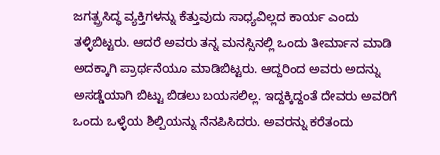ಜಗತ್ಪ್ರಸಿದ್ಧ ವ್ಯಕ್ತಿಗಳನ್ನು ಕೆತ್ತುವುದು ಸಾಧ್ಯವಿಲ್ಲದ ಕಾರ್ಯ ಎಂದು ತಳ್ಳಿಬಿಟ್ಟರು. ಆದರೆ ಅವರು ತನ್ನ ಮನಸ್ಸಿನಲ್ಲಿ ಒಂದು ತೀರ್ಮಾನ ಮಾಡಿ ಅದಕ್ಕಾಗಿ ಪ್ರಾರ್ಥನೆಯೂ ಮಾಡಿಬಿಟ್ಟರು. ಆದ್ದರಿಂದ ಅವರು ಅದನ್ನು ಅಸಡ್ಡೆಯಾಗಿ ಬಿಟ್ಟು ಬಿಡಲು ಬಯಸಲಿಲ್ಲ. ಇದ್ದಕ್ಕಿದ್ದಂತೆ ದೇವರು ಅವರಿಗೆ ಒಂದು ಒಳ್ಳೆಯ ಶಿಲ್ಪಿಯನ್ನು ನೆನಪಿಸಿದರು. ಅವರನ್ನು ಕರೆತಂದು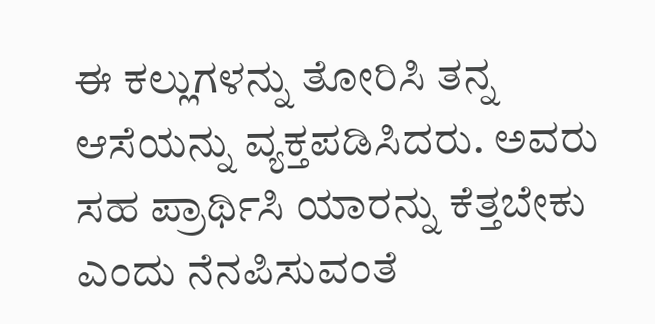ಈ ಕಲ್ಲುಗಳನ್ನು ತೋರಿಸಿ ತನ್ನ ಆಸೆಯನ್ನು ವ್ಯಕ್ತಪಡಿಸಿದರು. ಅವರು ಸಹ ಪ್ರಾರ್ಥಿಸಿ ಯಾರನ್ನು ಕೆತ್ತಬೇಕು ಎಂದು ನೆನಪಿಸುವಂತೆ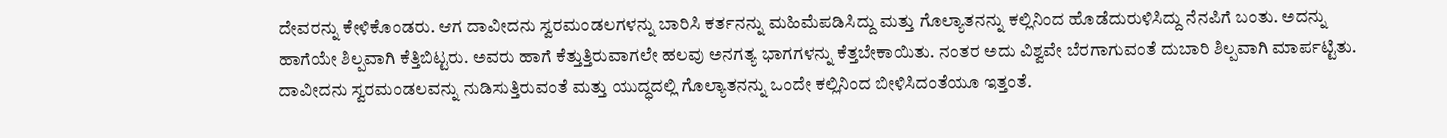ದೇವರನ್ನು ಕೇಳಿಕೊಂಡರು. ಆಗ ದಾವೀದನು ಸ್ವರಮಂಡಲಗಳನ್ನು ಬಾರಿಸಿ ಕರ್ತನನ್ನು ಮಹಿಮೆಪಡಿಸಿದ್ದು ಮತ್ತು ಗೊಲ್ಯಾತನನ್ನು ಕಲ್ಲಿನಿಂದ ಹೊಡೆದುರುಳಿಸಿದ್ದು ನೆನಪಿಗೆ ಬಂತು. ಅದನ್ನು ಹಾಗೆಯೇ ಶಿಲ್ಪವಾಗಿ ಕೆತ್ತಿಬಿಟ್ಟರು. ಅವರು ಹಾಗೆ ಕೆತ್ತುತ್ತಿರುವಾಗಲೇ ಹಲವು ಅನಗತ್ಯ ಭಾಗಗಳನ್ನು ಕೆತ್ತಬೇಕಾಯಿತು. ನಂತರ ಅದು ವಿಶ್ವವೇ ಬೆರಗಾಗುವಂತೆ ದುಬಾರಿ ಶಿಲ್ಪವಾಗಿ ಮಾರ್ಪಟ್ಟಿತು. ದಾವೀದನು ಸ್ವರಮಂಡಲವನ್ನು ನುಡಿಸುತ್ತಿರುವಂತೆ ಮತ್ತು ಯುದ್ಧದಲ್ಲಿ ಗೊಲ್ಯಾತನನ್ನು ಒಂದೇ ಕಲ್ಲಿನಿಂದ ಬೀಳಿಸಿದಂತೆಯೂ ಇತ್ತಂತೆ.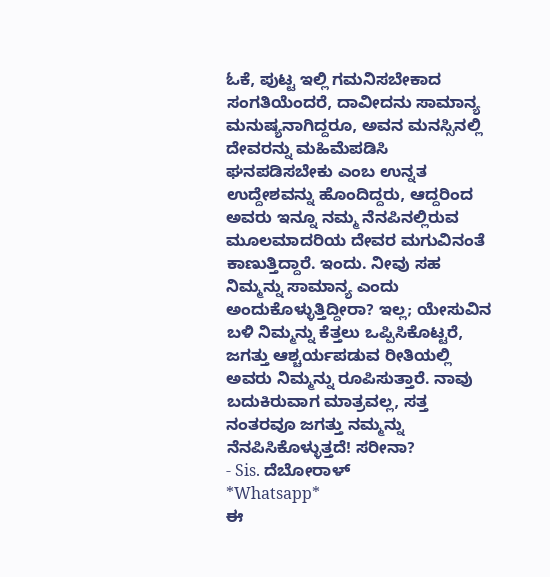ಓಕೆ, ಪುಟ್ಟ ಇಲ್ಲಿ ಗಮನಿಸಬೇಕಾದ ಸಂಗತಿಯೆಂದರೆ, ದಾವೀದನು ಸಾಮಾನ್ಯ ಮನುಷ್ಯನಾಗಿದ್ದರೂ, ಅವನ ಮನಸ್ಸಿನಲ್ಲಿ ದೇವರನ್ನು ಮಹಿಮೆಪಡಿಸಿ ಘನಪಡಿಸಬೇಕು ಎಂಬ ಉನ್ನತ ಉದ್ದೇಶವನ್ನು ಹೊಂದಿದ್ದರು, ಆದ್ದರಿಂದ ಅವರು ಇನ್ನೂ ನಮ್ಮ ನೆನಪಿನಲ್ಲಿರುವ ಮೂಲಮಾದರಿಯ ದೇವರ ಮಗುವಿನಂತೆ ಕಾಣುತ್ತಿದ್ದಾರೆ. ಇಂದು. ನೀವು ಸಹ ನಿಮ್ಮನ್ನು ಸಾಮಾನ್ಯ ಎಂದು ಅಂದುಕೊಳ್ಳುತ್ತಿದ್ದೀರಾ? ಇಲ್ಲ; ಯೇಸುವಿನ ಬಳಿ ನಿಮ್ಮನ್ನು ಕೆತ್ತಲು ಒಪ್ಪಿಸಿಕೊಟ್ಟರೆ, ಜಗತ್ತು ಆಶ್ಚರ್ಯಪಡುವ ರೀತಿಯಲ್ಲಿ ಅವರು ನಿಮ್ಮನ್ನು ರೂಪಿಸುತ್ತಾರೆ. ನಾವು ಬದುಕಿರುವಾಗ ಮಾತ್ರವಲ್ಲ, ಸತ್ತ ನಂತರವೂ ಜಗತ್ತು ನಮ್ಮನ್ನು ನೆನಪಿಸಿಕೊಳ್ಳುತ್ತದೆ! ಸರೀನಾ?
- Sis. ದೆಬೋರಾಳ್
*Whatsapp*
ಈ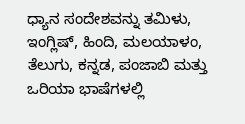ಧ್ಯಾನ ಸಂದೇಶವನ್ನು ತಮಿಳು, ಇಂಗ್ಲಿಷ್, ಹಿಂದಿ, ಮಲಯಾಳಂ, ತೆಲುಗು, ಕನ್ನಡ, ಪಂಜಾಬಿ ಮತ್ತು ಒರಿಯಾ ಭಾಷೆಗಳಲ್ಲಿ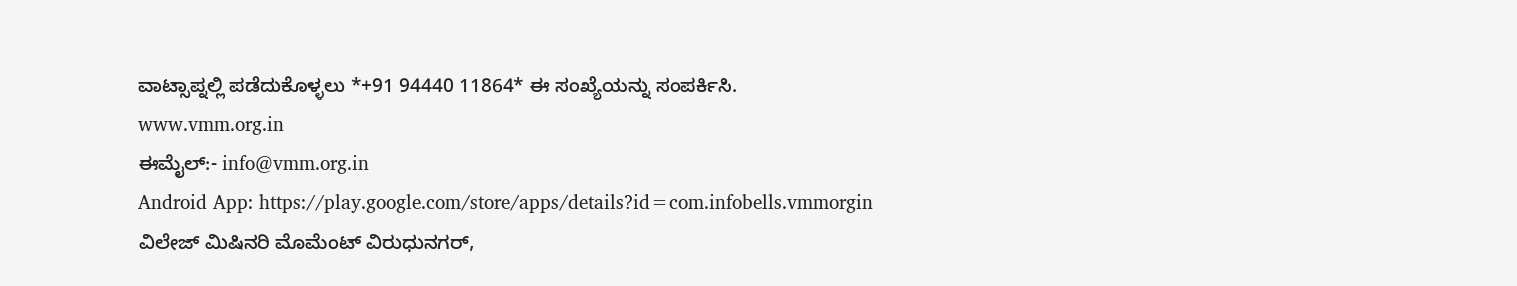ವಾಟ್ಸಾಪ್ನಲ್ಲಿ ಪಡೆದುಕೊಳ್ಳಲು *+91 94440 11864* ಈ ಸಂಖ್ಯೆಯನ್ನು ಸಂಪರ್ಕಿಸಿ.
www.vmm.org.in
ಈಮೈಲ್:- info@vmm.org.in
Android App: https://play.google.com/store/apps/details?id=com.infobells.vmmorgin
ವಿಲೇಜ್ ಮಿಷಿನರಿ ಮೊಮೆಂಟ್ ವಿರುಧುನಗರ್,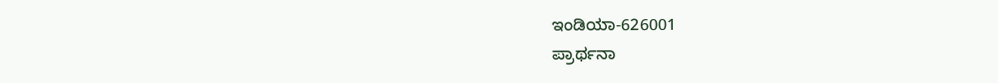ಇಂಡಿಯಾ-626001
ಪ್ರಾರ್ಥನಾ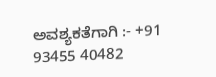ಅವಶ್ಯಕತೆಗಾಗಿ :- +91 93455 40482